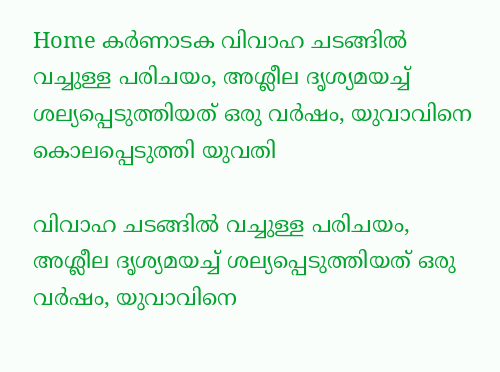Home കർണാടക വിവാഹ ചടങ്ങില്‍ വച്ചുള്ള പരിചയം, അശ്ലീല ദൃശ്യമയച്ച്‌ ശല്യപ്പെടുത്തിയത് ഒരു വര്‍ഷം, യുവാവിനെ കൊലപ്പെടുത്തി യുവതി

വിവാഹ ചടങ്ങില്‍ വച്ചുള്ള പരിചയം, അശ്ലീല ദൃശ്യമയച്ച്‌ ശല്യപ്പെടുത്തിയത് ഒരു വര്‍ഷം, യുവാവിനെ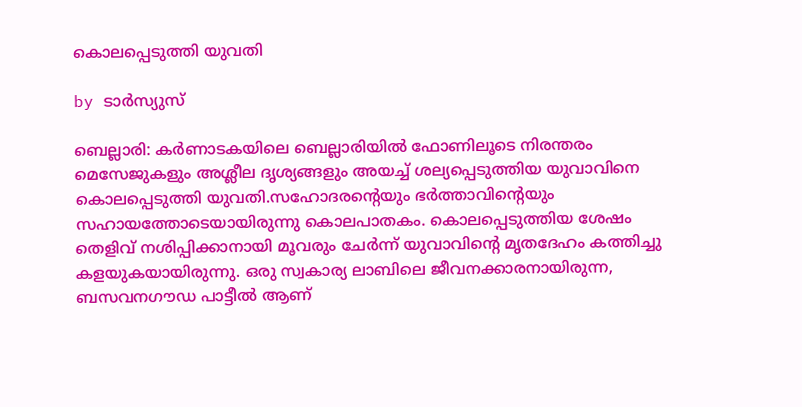കൊലപ്പെടുത്തി യുവതി

by ടാർസ്യുസ്

ബെല്ലാരി: കർണാടകയിലെ ബെല്ലാരിയില്‍ ഫോണിലൂടെ നിരന്തരം മെസേജുകളും അശ്ലീല ദൃശ്യങ്ങളും അയച്ച്‌ ശല്യപ്പെടുത്തിയ യുവാവിനെ കൊലപ്പെടുത്തി യുവതി.സഹോദരന്റെയും ഭർത്താവിന്റെയും സഹായത്തോടെയായിരുന്നു കൊലപാതകം. കൊലപ്പെടുത്തിയ ശേഷം തെളിവ് നശിപ്പിക്കാനായി മൂവരും ചേർന്ന് യുവാവിന്റെ മൃതദേഹം കത്തിച്ചു കളയുകയായിരുന്നു. ഒരു സ്വകാര്യ ലാബിലെ ജീവനക്കാരനായിരുന്ന, ബസവനഗൗഡ പാട്ടീല്‍ ആണ്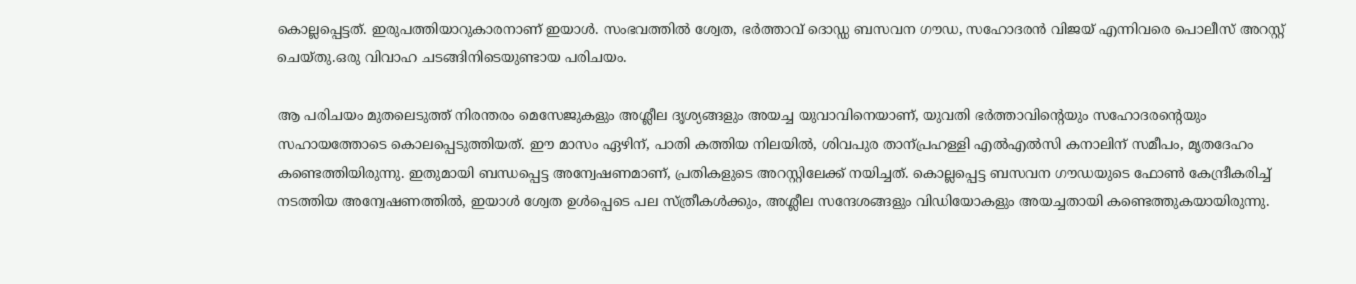കൊല്ലപ്പെട്ടത്. ഇരുപത്തിയാറുകാരനാണ് ഇയാള്‍. സംഭവത്തില്‍ ശ്വേത, ഭർത്താവ് ദൊഡ്ഡ ബസവന ഗൗഡ, സഹോദരൻ വിജയ് എന്നിവരെ പൊലീസ് അറസ്റ്റ് ചെയ്തു.ഒരു വിവാഹ ചടങ്ങിനിടെയുണ്ടായ പരിചയം.

ആ പരിചയം മുതലെടുത്ത് നിരന്തരം മെസേജുകളും അശ്ലീല ദൃശ്യങ്ങളും അയച്ച യുവാവിനെയാണ്, യുവതി ഭർത്താവിന്റെയും സഹോദരന്റെയും സഹായത്തോടെ കൊലപ്പെടുത്തിയത്. ഈ മാസം ഏഴിന്, പാതി കത്തിയ നിലയില്‍, ശിവപുര താന്പ്രഹള്ളി എല്‍എല്‍സി കനാലിന് സമീപം, മൃതദേഹം കണ്ടെത്തിയിരുന്നു. ഇതുമായി ബന്ധപ്പെട്ട അന്വേഷണമാണ്, പ്രതികളുടെ അറസ്റ്റിലേക്ക് നയിച്ചത്. കൊല്ലപ്പെട്ട ബസവന ഗൗഡയുടെ ഫോണ്‍ കേന്ദ്രീകരിച്ച്‌ നടത്തിയ അന്വേഷണത്തില്‍, ഇയാള്‍ ശ്വേത ഉള്‍പ്പെടെ പല സ്ത്രീകള്‍ക്കും, അശ്ലീല സന്ദേശങ്ങളും വിഡിയോകളും അയച്ചതായി കണ്ടെത്തുകയായിരുന്നു.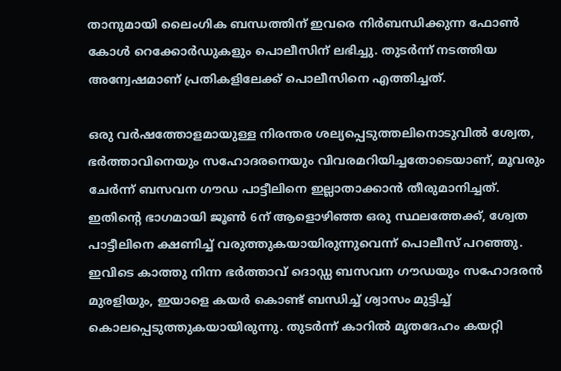താനുമായി ലൈംഗിക ബന്ധത്തിന് ഇവരെ നിർബന്ധിക്കുന്ന ഫോണ്‍ കോള്‍ റെക്കോർഡുകളും പൊലീസിന് ലഭിച്ചു. തുടർന്ന് നടത്തിയ അന്വേഷമാണ് പ്രതികളിലേക്ക് പൊലീസിനെ എത്തിച്ചത്.

ഒരു വർഷത്തോളമായുള്ള നിരന്തര ശല്യപ്പെടുത്തലിനൊടുവില്‍ ശ്വേത, ഭർത്താവിനെയും സഹോദരനെയും വിവരമറിയിച്ചതോടെയാണ്, മൂവരും ചേർന്ന് ബസവന ഗൗഡ പാട്ടീലിനെ ഇല്ലാതാക്കാൻ തീരുമാനിച്ചത്. ഇതിന്റെ ഭാഗമായി ജൂണ്‍ 6ന് ആളൊഴിഞ്ഞ ഒരു സ്ഥലത്തേക്ക്, ശ്വേത പാട്ടീലിനെ ക്ഷണിച്ച്‌ വരുത്തുകയായിരുന്നുവെന്ന് പൊലീസ് പറ‌ഞ്ഞു. ഇവിടെ കാത്തു നിന്ന ഭർത്താവ് ദൊഡ്ഡ ബസവന ഗൗഡയും സഹോദരൻ മുരളിയും, ഇയാളെ കയർ കൊണ്ട് ബന്ധിച്ച്‌ ശ്വാസം മുട്ടിച്ച്‌ കൊലപ്പെടുത്തുകയായിരുന്നു. തുടർന്ന് കാറില്‍ മൃതദേഹം കയറ്റി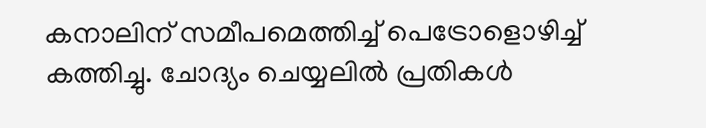കനാലിന് സമീപമെത്തിച്ച്‌ പെട്രോളൊഴിച്ച്‌ കത്തിച്ചു. ചോദ്യം ചെയ്യലില്‍ പ്രതികള്‍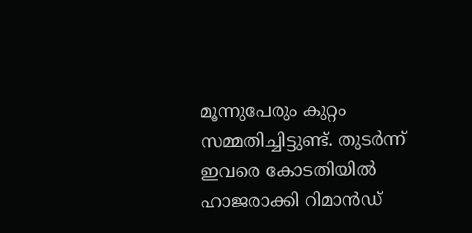മൂന്നുപേരും കുറ്റം സമ്മതിച്ചിട്ടുണ്ട്. തുടർന്ന് ഇവരെ കോടതിയില്‍ ഹാജരാക്കി റിമാൻഡ്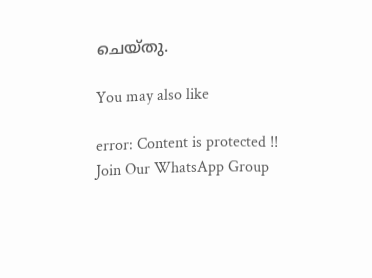ചെയ്തു.

You may also like

error: Content is protected !!
Join Our WhatsApp Group